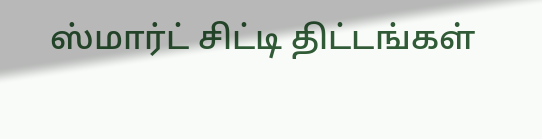ஸ்மார்ட் சிட்டி திட்டங்கள்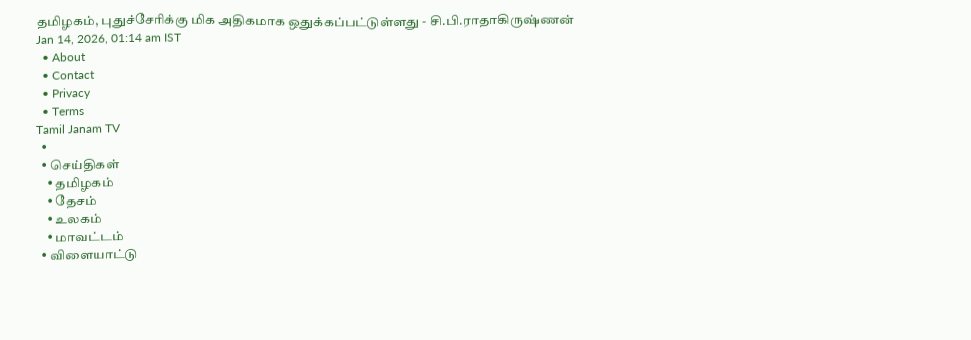தமிழகம், புதுச்சேரிக்கு மிக அதிகமாக ஒதுக்கப்பட்டுள்ளது - சி.பி.ராதாகிருஷ்ணன்
Jan 14, 2026, 01:14 am IST
  • About
  • Contact
  • Privacy
  • Terms
Tamil Janam TV
  •
  • செய்திகள்
    • தமிழகம்
    • தேசம்
    • உலகம்
    • மாவட்டம்
  • விளையாட்டு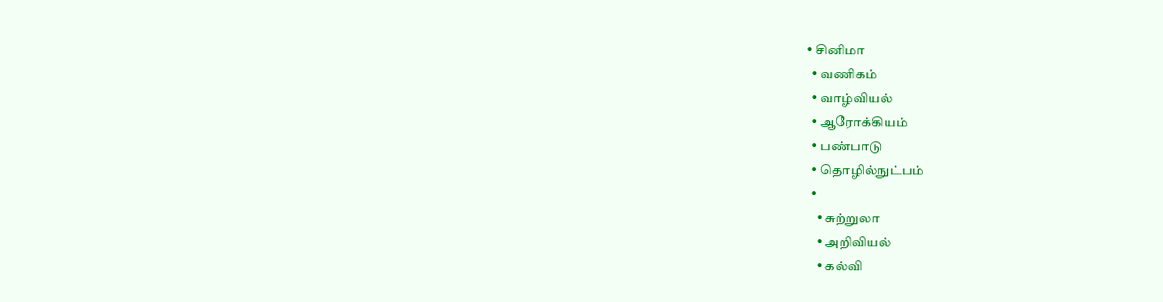• சினிமா
  • வணிகம்
  • வாழ்வியல்
  • ஆரோக்கியம்
  • பண்பாடு
  • தொழில்நுட்பம்
  •
    • சுற்றுலா
    • அறிவியல்
    • கல்வி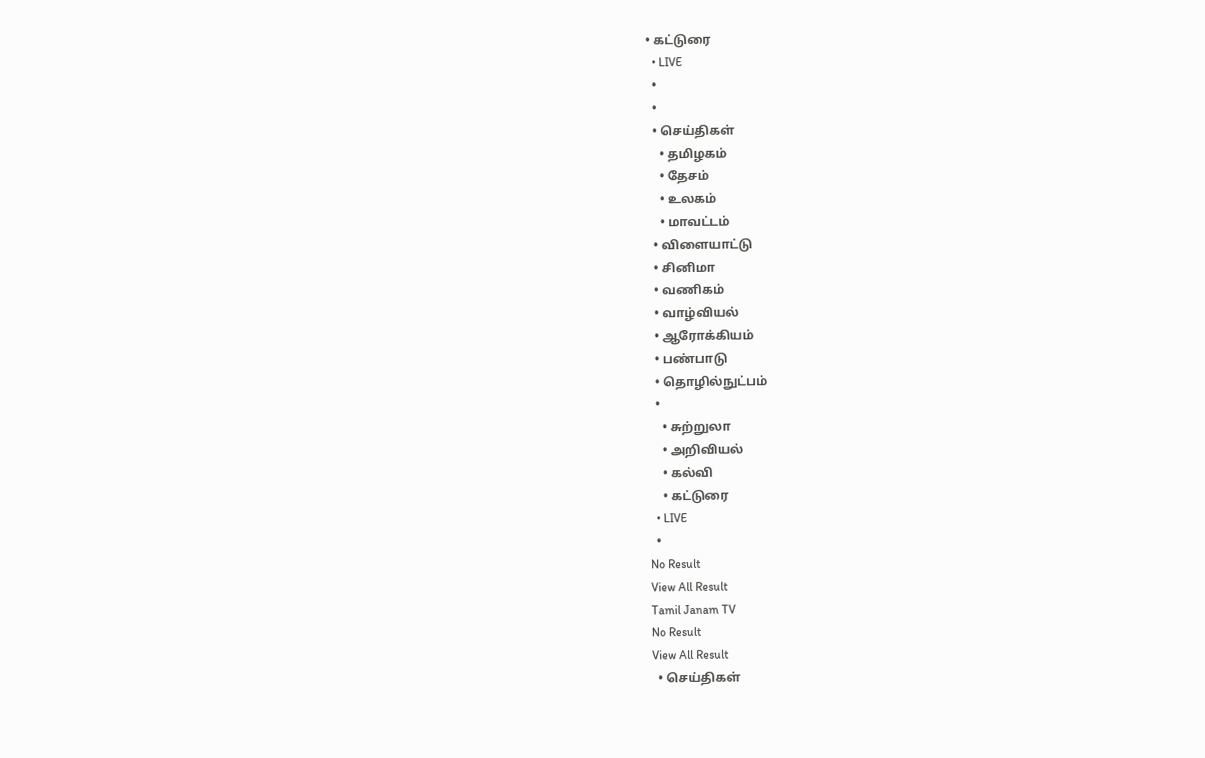• கட்டுரை
  • LIVE
  •
  •
  • செய்திகள்
    • தமிழகம்
    • தேசம்
    • உலகம்
    • மாவட்டம்
  • விளையாட்டு
  • சினிமா
  • வணிகம்
  • வாழ்வியல்
  • ஆரோக்கியம்
  • பண்பாடு
  • தொழில்நுட்பம்
  •
    • சுற்றுலா
    • அறிவியல்
    • கல்வி
    • கட்டுரை
  • LIVE
  •
No Result
View All Result
Tamil Janam TV
No Result
View All Result
  • செய்திகள்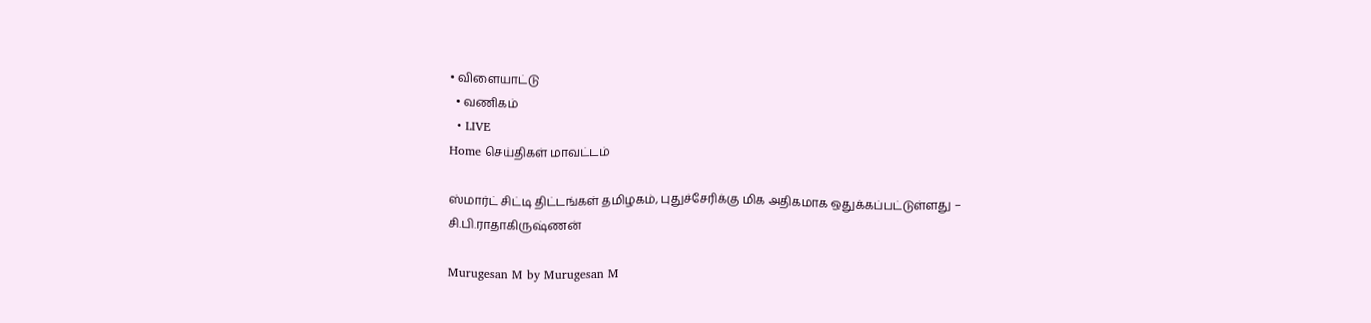• விளையாட்டு
  • வணிகம்
  • LIVE
Home செய்திகள் மாவட்டம்

ஸ்மார்ட் சிட்டி திட்டங்கள் தமிழகம், புதுச்சேரிக்கு மிக அதிகமாக ஒதுக்கப்பட்டுள்ளது – சி.பி.ராதாகிருஷ்ணன்

Murugesan M by Murugesan M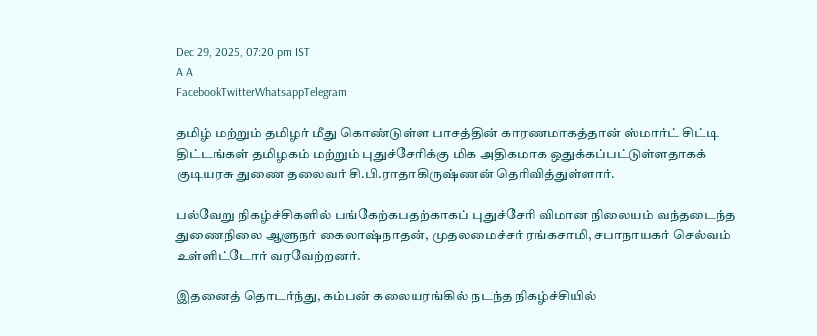Dec 29, 2025, 07:20 pm IST
A A
FacebookTwitterWhatsappTelegram

தமிழ் மற்றும் தமிழர் மீது கொண்டுள்ள பாசத்தின் காரணமாகத்தான் ஸ்மார்ட் சிட்டி திட்டங்கள் தமிழகம் மற்றும் புதுச்சேரிக்கு மிக அதிகமாக ஒதுக்கப்பட்டுள்ளதாகக் குடியரசு துணை தலைவர் சி.பி.ராதாகிருஷ்ணன் தெரிவித்துள்ளார்.

பல்வேறு நிகழ்ச்சிகளில் பங்கேற்கபதற்காகப் புதுச்சேரி விமான நிலையம் வந்தடைந்த துணைநிலை ஆளுநர் கைலாஷ்நாதன், முதலமைச்சர் ரங்கசாமி, சபாநாயகர் செல்வம் உள்ளிட்டோர் வரவேற்றனர்.

இதனைத் தொடர்ந்து, கம்பன் கலையரங்கில் நடந்த நிகழ்ச்சியில்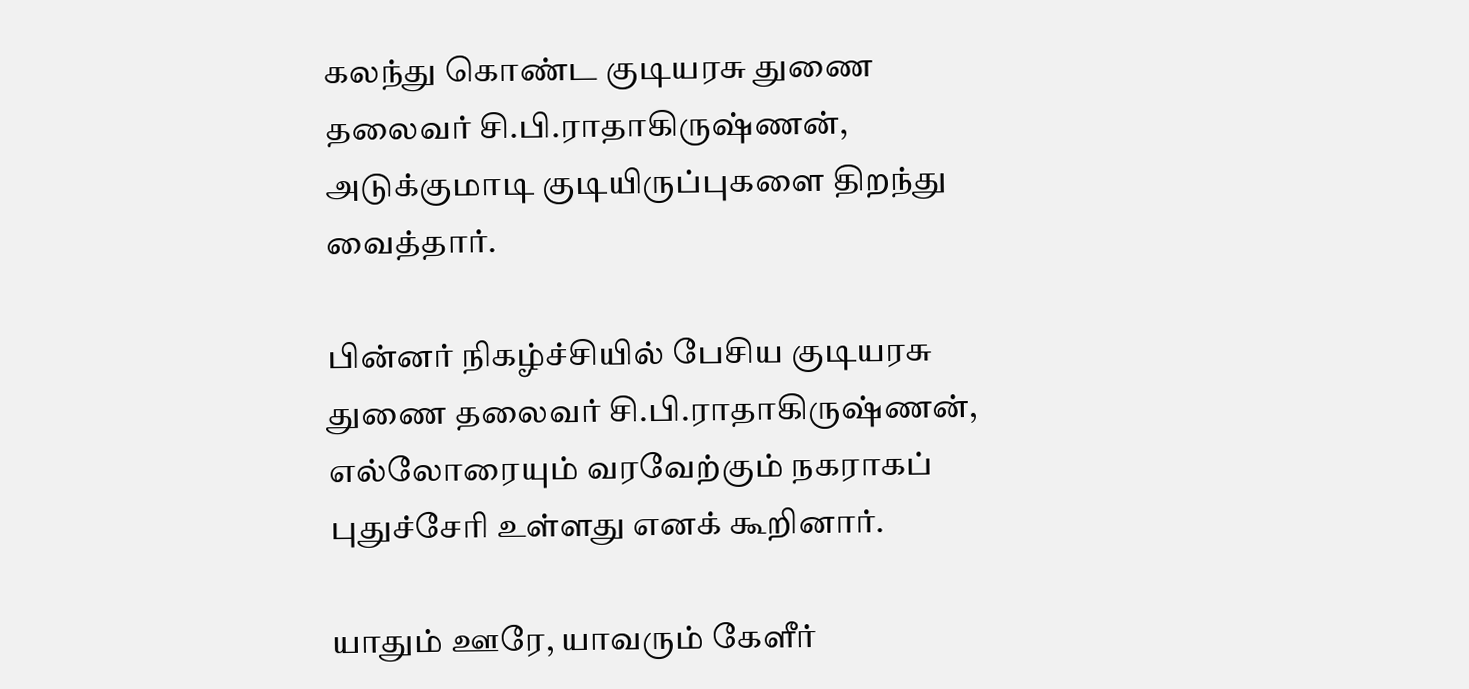கலந்து கொண்ட குடியரசு துணை தலைவர் சி.பி.ராதாகிருஷ்ணன், அடுக்குமாடி குடியிருப்புகளை திறந்து வைத்தார்.

பின்னர் நிகழ்ச்சியில் பேசிய குடியரசு துணை தலைவர் சி.பி.ராதாகிருஷ்ணன், எல்லோரையும் வரவேற்கும் நகராகப் புதுச்சேரி உள்ளது எனக் கூறினார்.

யாதும் ஊரே, யாவரும் கேளீர்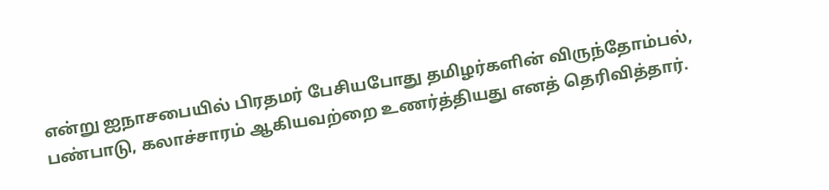என்று ஐநாசபையில் பிரதமர் பேசியபோது தமிழர்களின் விருந்தோம்பல், பண்பாடு, கலாச்சாரம் ஆகியவற்றை உணர்த்தியது எனத் தெரிவித்தார்.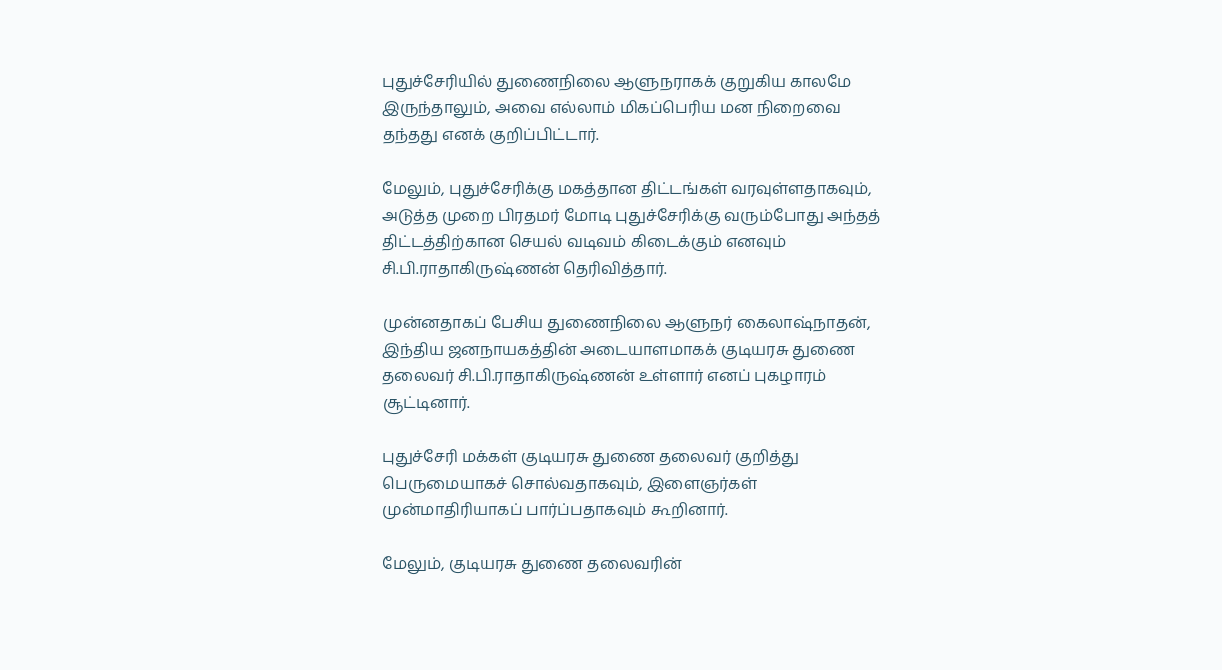புதுச்சேரியில் துணைநிலை ஆளுநராகக் குறுகிய காலமே இருந்தாலும், அவை எல்லாம் மிகப்பெரிய மன நிறைவை தந்தது எனக் குறிப்பிட்டார்.

மேலும், புதுச்சேரிக்கு மகத்தான திட்டங்கள் வரவுள்ளதாகவும், அடுத்த முறை பிரதமர் மோடி புதுச்சேரிக்கு வரும்போது அந்தத் திட்டத்திற்கான செயல் வடிவம் கிடைக்கும் எனவும் சி.பி.ராதாகிருஷ்ணன் தெரிவித்தார்.

முன்னதாகப் பேசிய துணைநிலை ஆளுநர் கைலாஷ்நாதன், இந்திய ஜனநாயகத்தின் அடையாளமாகக் குடியரசு துணை தலைவர் சி.பி.ராதாகிருஷ்ணன் உள்ளார் எனப் புகழாரம் சூட்டினார்.

புதுச்சேரி மக்கள் குடியரசு துணை தலைவர் குறித்து பெருமையாகச் சொல்வதாகவும், இளைஞர்கள் முன்மாதிரியாகப் பார்ப்பதாகவும் கூறினார்.

மேலும், குடியரசு துணை தலைவரின்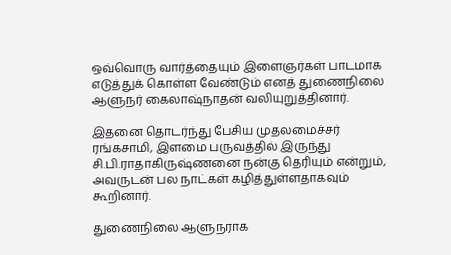ஒவ்வொரு வார்த்தையும் இளைஞர்கள் பாடமாக எடுத்துக் கொள்ள வேண்டும் எனத் துணைநிலை ஆளுநர் கைலாஷ்நாதன் வலியுறுத்தினார்.

இதனை தொடர்ந்து பேசிய முதலமைச்சர் ரங்கசாமி, இளமை பருவத்தில் இருந்து சி.பி.ராதாகிருஷ்ணனை நன்கு தெரியும் என்றும், அவருடன் பல நாட்கள் கழித்துள்ளதாகவும் கூறினார்.

துணைநிலை ஆளுநராக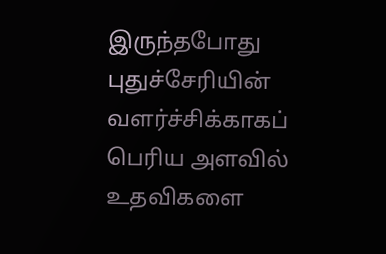இருந்தபோது புதுச்சேரியின் வளர்ச்சிக்காகப் பெரிய அளவில் உதவிகளை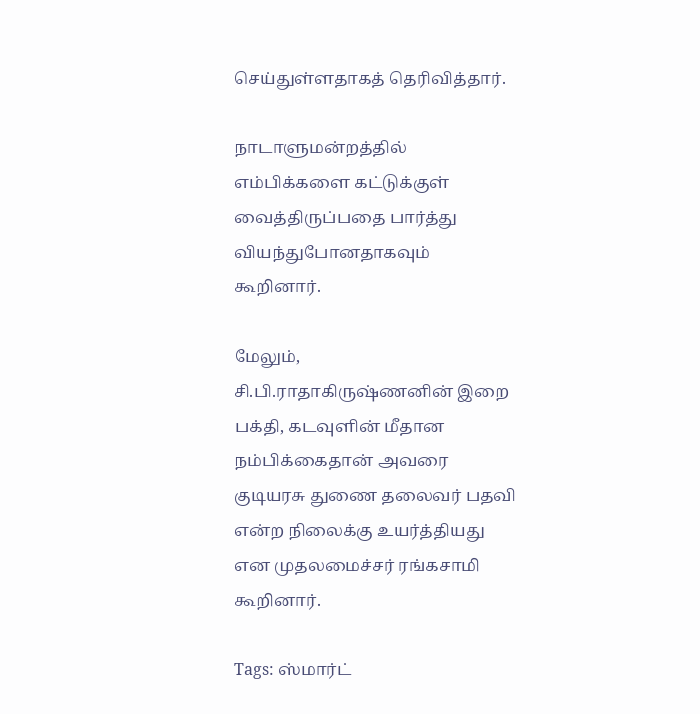செய்துள்ளதாகத் தெரிவித்தார்.

நாடாளுமன்றத்தில் எம்பிக்களை கட்டுக்குள் வைத்திருப்பதை பார்த்து வியந்துபோனதாகவும் கூறினார்.

மேலும், சி.பி.ராதாகிருஷ்ணனின் இறை பக்தி, கடவுளின் மீதான நம்பிக்கைதான் அவரை குடியரசு துணை தலைவர் பதவி என்ற நிலைக்கு உயர்த்தியது என முதலமைச்சர் ரங்கசாமி கூறினார்.

Tags: ஸ்மார்ட்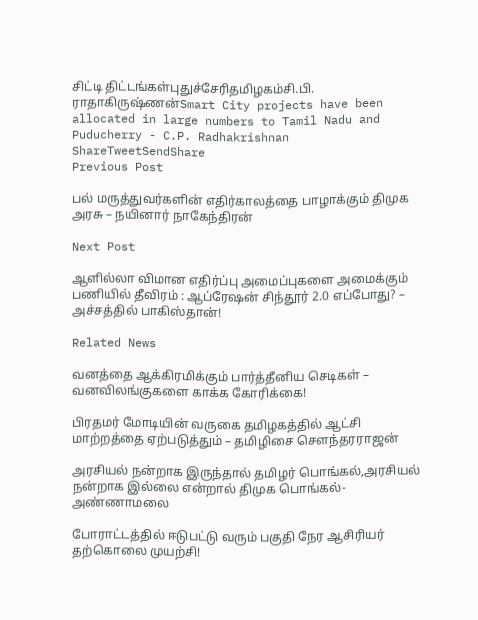சிட்டி திட்டங்கள்புதுச்சேரிதமிழகம்சி.பி. ராதாகிருஷ்ணன்Smart City projects have been allocated in large numbers to Tamil Nadu and Puducherry - C.P. Radhakrishnan
ShareTweetSendShare
Previous Post

பல் மருத்துவர்களின் எதிர்காலத்தை பாழாக்கும் திமுக அரசு – நயினார் நாகேந்திரன்

Next Post

ஆளில்லா விமான எதிர்ப்பு அமைப்புகளை அமைக்கும் பணியில் தீவிரம் : ஆப்ரேஷன் சிந்தூர் 2.0 எப்போது? – அச்சத்தில் பாகிஸ்தான்!

Related News

வனத்தை ஆக்கிரமிக்கும் பார்த்தீனிய செடிகள் – வனவிலங்குகளை காக்க கோரிக்கை!

பிரதமர் மோடியின் வருகை தமிழகத்தில் ஆட்சி மாற்றத்தை ஏற்படுத்தும் – தமிழிசை சௌந்தரராஜன்

அரசியல் நன்றாக இருந்தால் தமிழர் பொங்கல்,அரசியல் நன்றாக இல்லை என்றால் திமுக பொங்கல்- அண்ணாமலை

போராட்டத்தில் ஈடுபட்டு வரும் பகுதி நேர ஆசிரியர் தற்கொலை முயற்சி!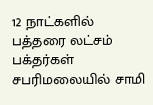12 நாட்களில் பத்தரை லட்சம் பக்தர்கள் சபரிமலையில் சாமி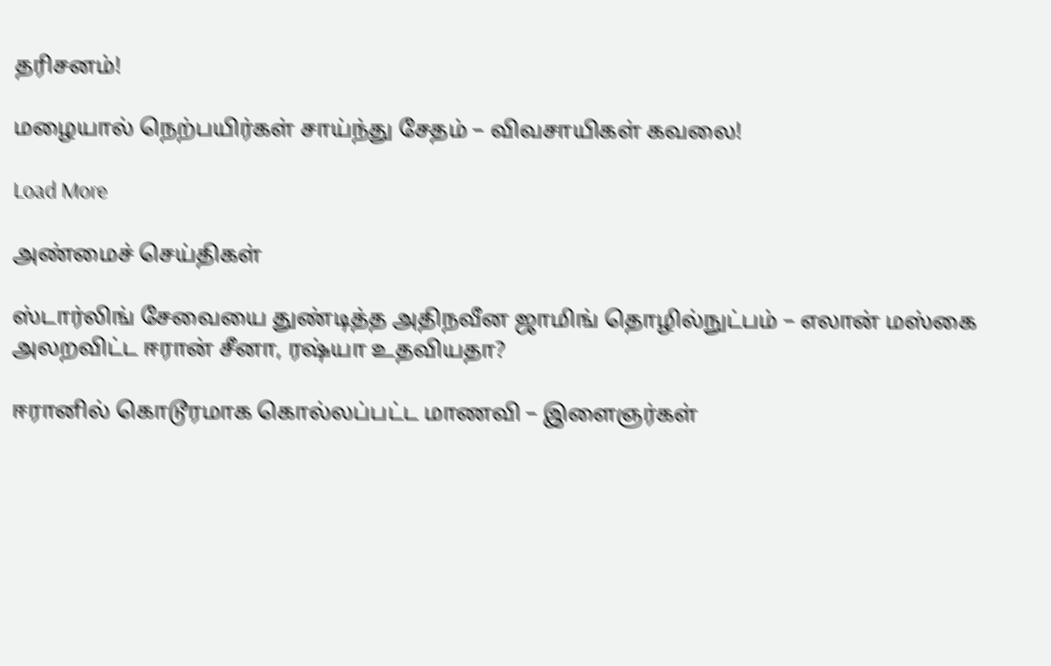தரிசனம்!

மழையால் நெற்பயிர்கள் சாய்ந்து சேதம் – விவசாயிகள் கவலை!

Load More

அண்மைச் செய்திகள்

ஸ்டார்லிங் சேவையை துண்டித்த அதிநவீன ஜாமிங் தொழில்நுட்பம் – எலான் மஸ்கை அலறவிட்ட ஈரான் சீனா, ரஷ்யா உதவியதா?

ஈரானில் கொடூரமாக கொல்லப்பட்ட மாணவி – இளைஞர்கள்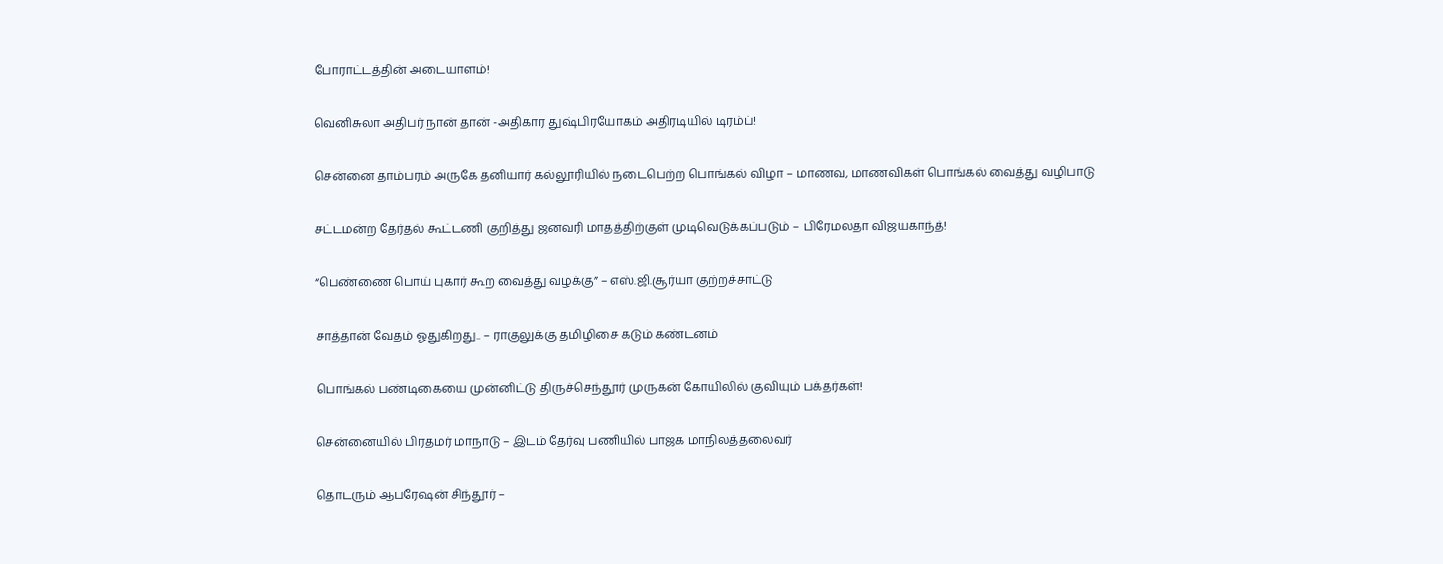போராட்டத்தின் அடையாளம்!

வெனிசுலா அதிபர் நான் தான் -அதிகார துஷ்பிரயோகம் அதிரடியில் டிரம்ப்!

சென்னை தாம்பரம் அருகே தனியார் கல்லூரியில் நடைபெற்ற பொங்கல் விழா – மாணவ, மாணவிகள் பொங்கல் வைத்து வழிபாடு

சட்டமன்ற தேர்தல் கூட்டணி குறித்து ஜனவரி மாதத்திற்குள் முடிவெடுக்கப்படும் – பிரேமலதா விஜயகாந்த்!

“பெண்ணை பொய் புகார் கூற வைத்து வழக்கு” – எஸ்.ஜி.சூர்யா குற்றச்சாட்டு

சாத்தான் வேதம் ஓதுகிறது.. – ராகுலுக்கு தமிழிசை கடும் கண்டனம்

பொங்கல் பண்டிகையை முன்னிட்டு திருச்செந்தூர் முருகன் கோயிலில் குவியும் பக்தர்கள்!

சென்னையில் பிரதமர் மாநாடு – இடம் தேர்வு பணியில் பாஜக மாநிலத்தலைவர்

தொடரும் ஆபரேஷன் சிந்தூர் –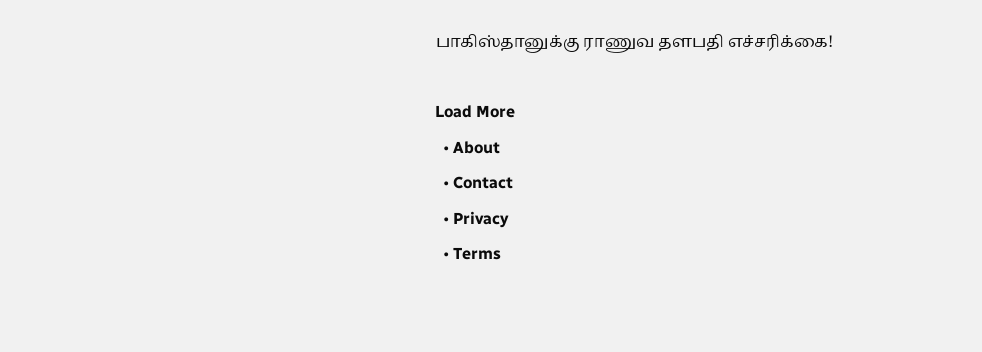பாகிஸ்தானுக்கு ராணுவ தளபதி எச்சரிக்கை!

Load More
  • About
  • Contact
  • Privacy
  • Terms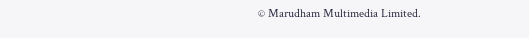© Marudham Multimedia Limited.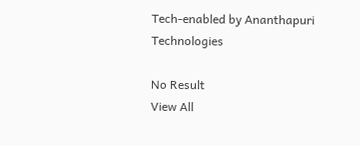Tech-enabled by Ananthapuri Technologies

No Result
View All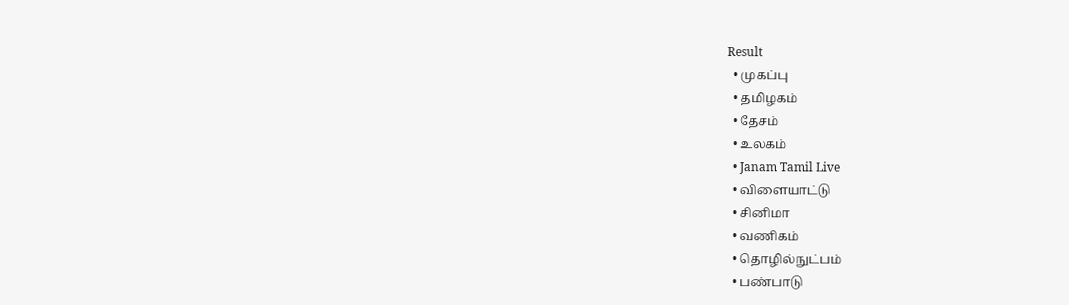Result
  • முகப்பு
  • தமிழகம்
  • தேசம்
  • உலகம்
  • Janam Tamil Live
  • விளையாட்டு
  • சினிமா
  • வணிகம்
  • தொழில்நுட்பம்
  • பண்பாடு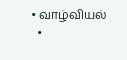• வாழ்வியல்
  •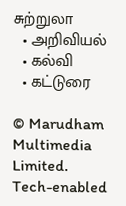சுற்றுலா
  • அறிவியல்
  • கல்வி
  • கட்டுரை

© Marudham Multimedia Limited.
Tech-enabled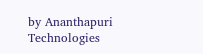by Ananthapuri Technologies